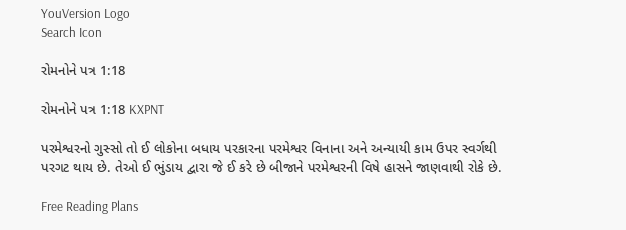YouVersion Logo
Search Icon

રોમનોને પત્ર 1:18

રોમનોને પત્ર 1:18 KXPNT

પરમેશ્વરનો ગુસ્સો તો ઈ લોકોના બધાય પરકારના પરમેશ્વર વિનાના અને અન્યાયી કામ ઉપર સ્વર્ગથી પરગટ થાય છે. તેઓ ઈ ભુંડાય દ્વારા જે ઈ કરે છે બીજાને પરમેશ્વરની વિષે હાસને જાણવાથી રોકે છે.

Free Reading Plans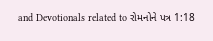and Devotionals related to રોમનોને પત્ર 1:18